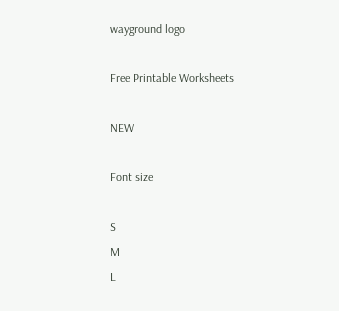wayground logo

Free Printable Worksheets

NEW

Font size

S
M
L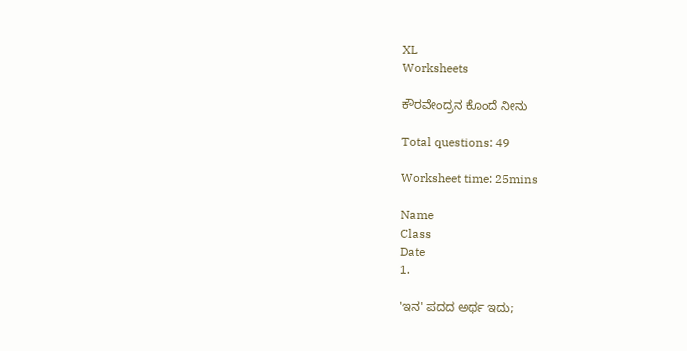XL
Worksheets

ಕೌರವೇಂದ್ರನ ಕೊಂದೆ ನೀನು

Total questions: 49

Worksheet time: 25mins

Name
Class
Date
1.

'ಇನ' ಪದದ ಅರ್ಥ ಇದು;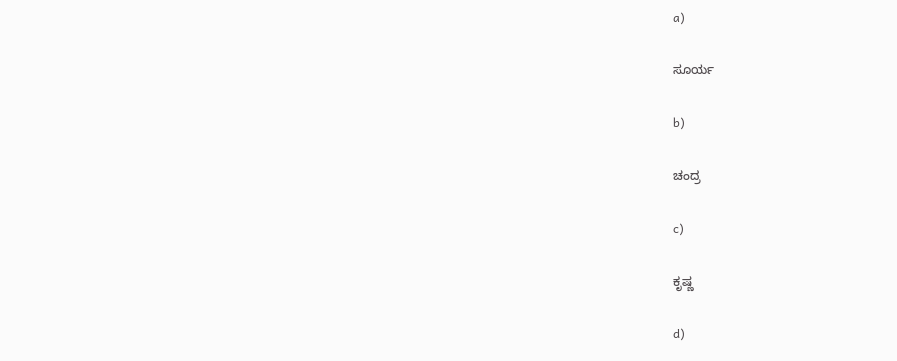a)

ಸೂರ್ಯ

b)

ಚಂದ್ರ

c)

ಕೃಷ್ಣ

d)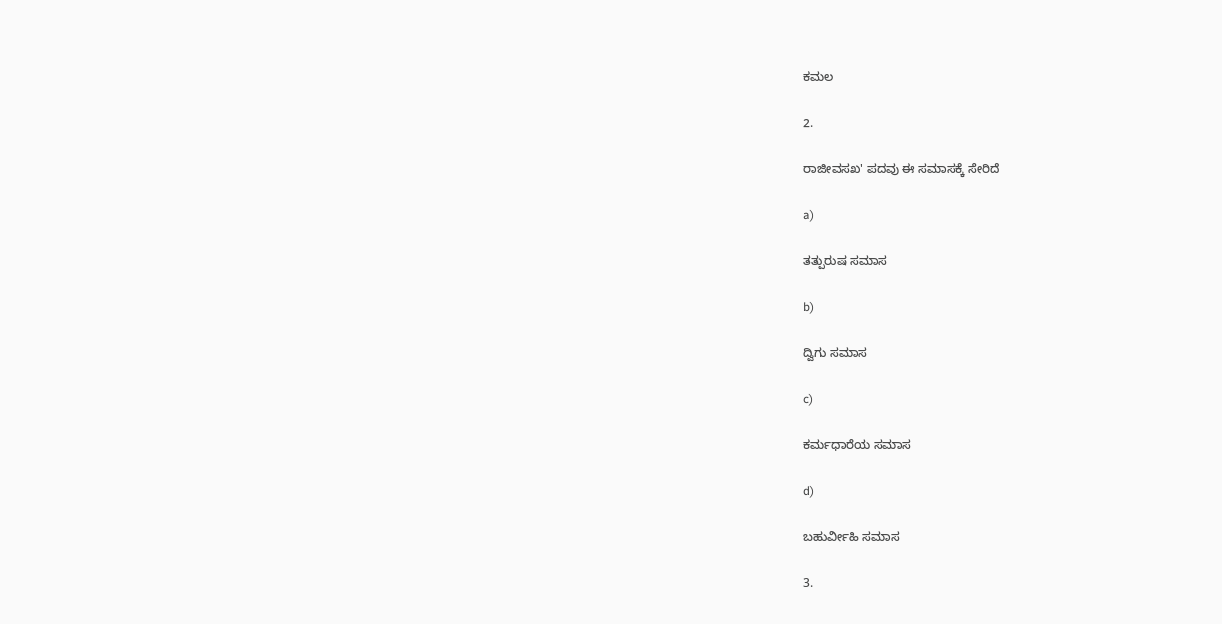ಕಮಲ

2.

ರಾಜೀವಸಖ' ಪದವು ಈ ಸಮಾಸಕ್ಕೆ ಸೇರಿದೆ

a)

ತತ್ಪುರುಷ ಸಮಾಸ

b)

ದ್ವಿಗು ಸಮಾಸ

c)

ಕರ್ಮಧಾರೆಯ ಸಮಾಸ

d)

ಬಹುರ್ವೀಹಿ ಸಮಾಸ

3.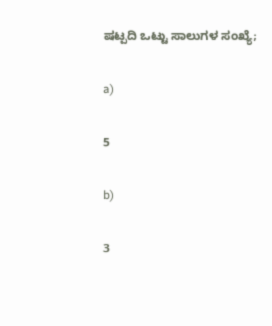ಷಟ್ಪದಿ‌ ಒಟ್ಟು ಸಾಲುಗಳ ಸಂಖ್ಯೆ;

a)

5

b)

3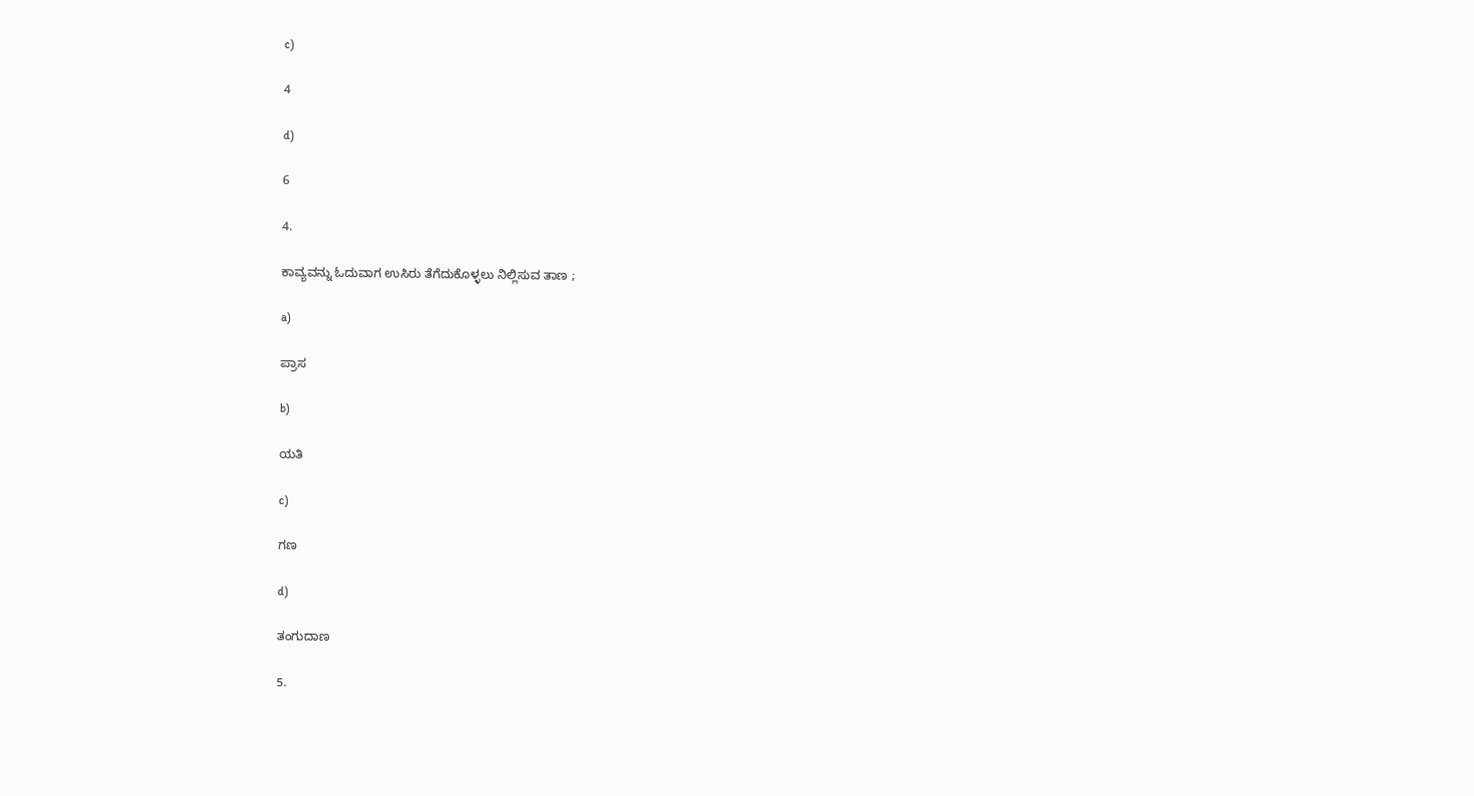c)

4

d)

6

4.

ಕಾವ್ಯವನ್ನು ಓದುವಾಗ ಉಸಿರು ತೆಗೆದುಕೊಳ್ಳಲು ನಿಲ್ಲಿಸುವ ತಾಣ ;

a)

ಪ್ರಾಸ

b)

ಯತಿ

c)

ಗಣ

d)

ತಂಗುದಾಣ

5.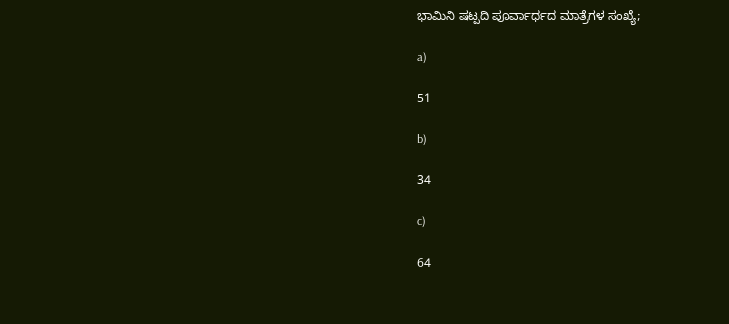ಭಾಮಿನಿ ಷಟ್ಪದಿ ಪೂರ್ವಾರ್ಧದ ಮಾತ್ರೆಗಳ ಸಂಖ್ಯೆ;

a)

51

b)

34

c)

64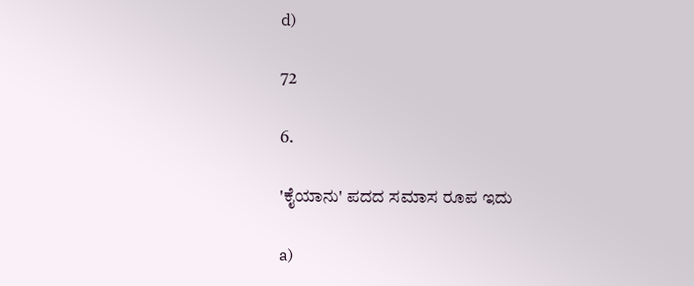d)

72

6.

'ಕೈಯಾನು' ಪದದ ಸಮಾಸ ರೂಪ ಇದು

a)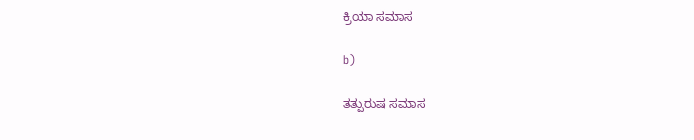ಕ್ರಿಯಾ ಸಮಾಸ

b)

ತತ್ಪುರುಷ ಸಮಾಸ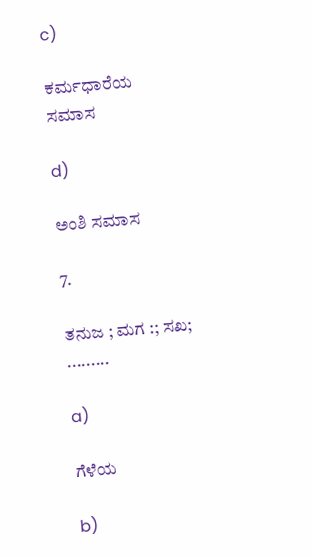c)

ಕರ್ಮಧಾರೆಯ ಸಮಾಸ

d)

ಅಂಶಿ ಸಮಾಸ

7.

ತನುಜ ; ಮಗ :; ಸಖ; .........

a)

ಗೆಳೆಯ

b)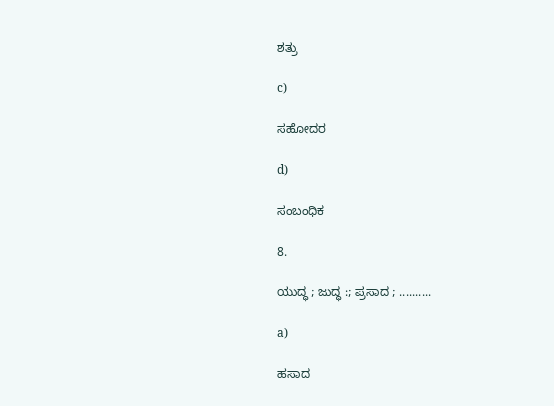ಶತ್ರು

c)

ಸಹೋದರ

d)

ಸಂಬಂಧಿಕ

8.

ಯುದ್ಧ ; ಜುದ್ಧ :; ಪ್ರಸಾದ ; ..........

a)

ಹಸಾದ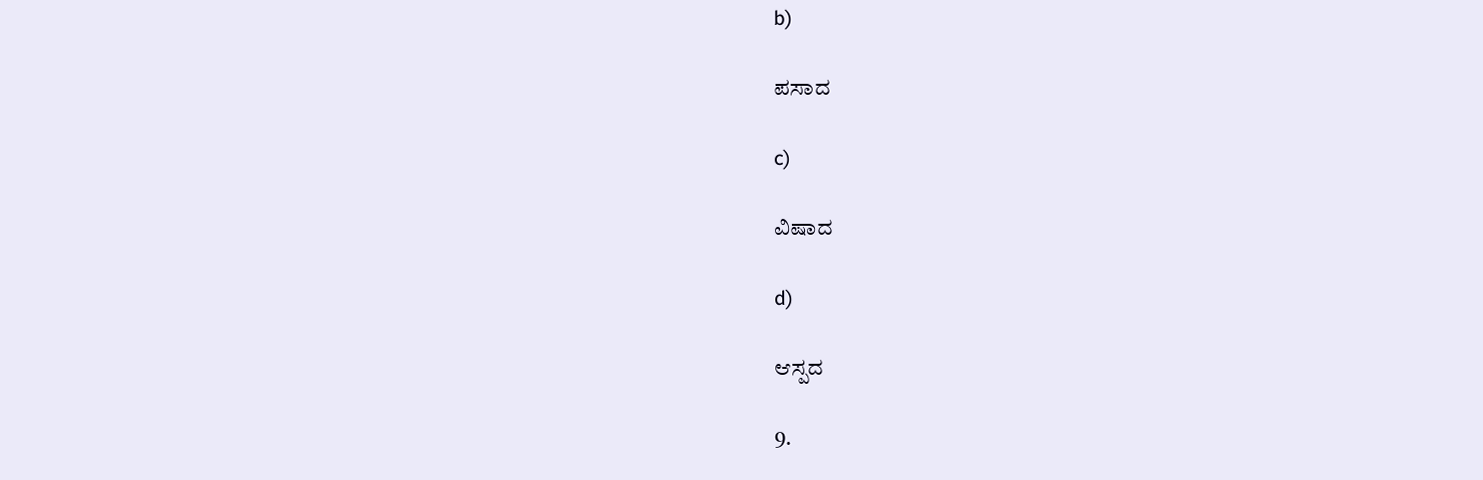b)

ಪಸಾದ

c)

ವಿಷಾದ

d)

ಆಸ್ಪದ

9.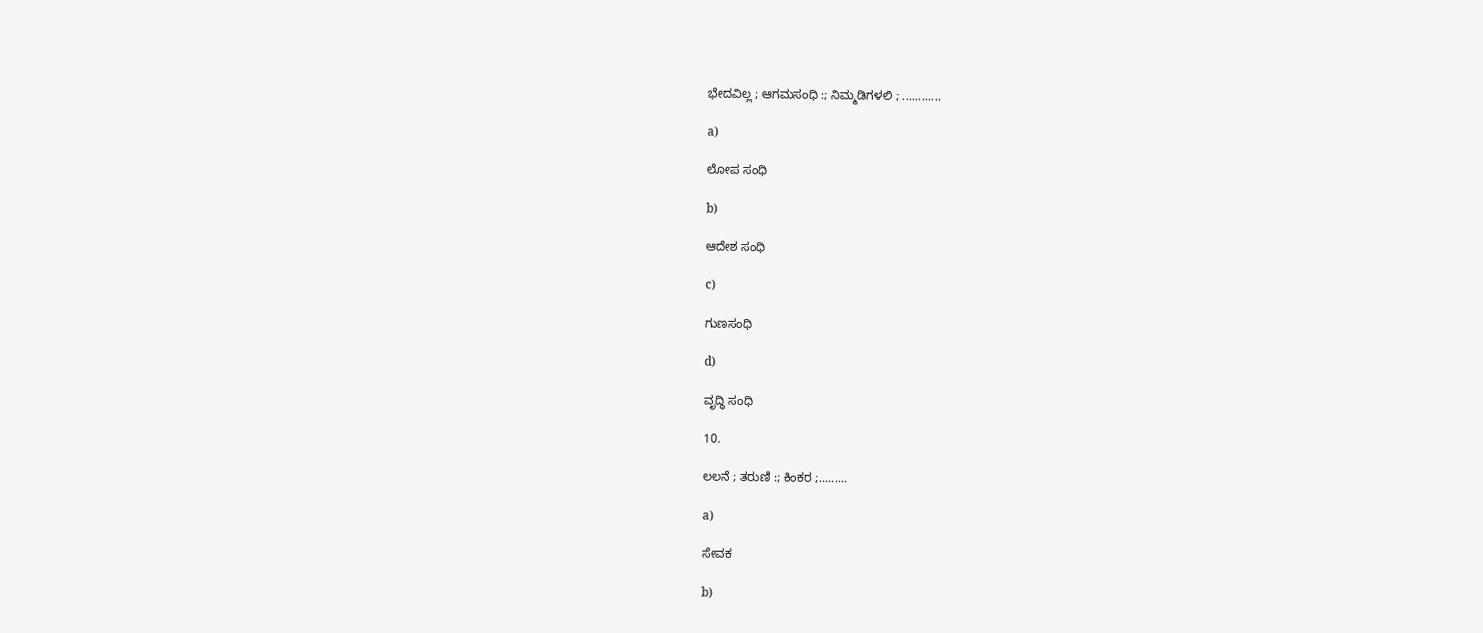ಭೇದವಿಲ್ಲ ; ಆಗಮಸಂಧಿ :; ನಿಮ್ಮಡಿಗಳಲಿ ; ............

a)

ಲೋಪ ಸಂಧಿ

b)

ಆದೇಶ ಸಂಧಿ

c)

ಗುಣಸಂಧಿ

d)

ವೃದ್ಧಿ ಸಂಧಿ

10.

ಲಲನೆ ; ತರುಣಿ :; ಕಿಂಕರ ;.........

a)

ಸೇವಕ

b)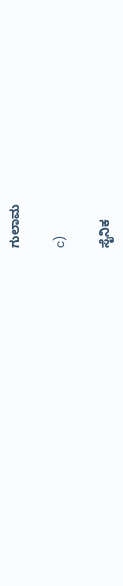ಗುಲಾಮ

c)

ಸೈನಿಕ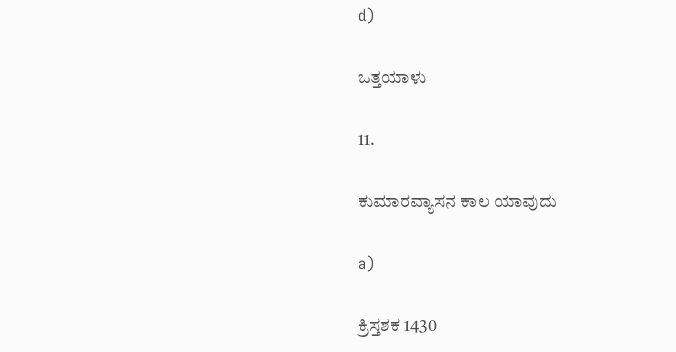d)

ಒತ್ತಯಾಳು

11.

ಕುಮಾರವ್ಯಾಸನ ಕಾಲ ಯಾವುದು

a)

ಕ್ರಿಸ್ತಶಕ 1430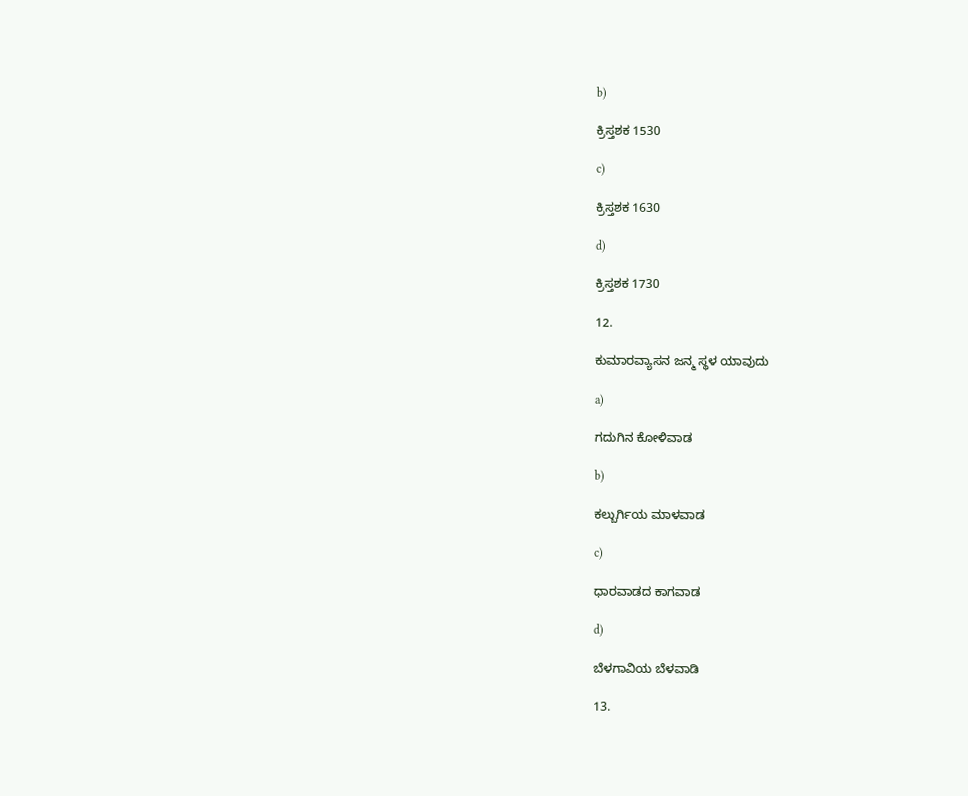b)

ಕ್ರಿಸ್ತಶಕ 1530

c)

ಕ್ರಿಸ್ತಶಕ 1630

d)

ಕ್ರಿಸ್ತಶಕ 1730

12.

ಕುಮಾರವ್ಯಾಸನ ಜನ್ಮ ಸ್ಥಳ ಯಾವುದು

a)

ಗದುಗಿನ ಕೋಳಿವಾಡ

b)

ಕಲ್ಬುರ್ಗಿಯ ಮಾಳವಾಡ

c)

ಧಾರವಾಡದ ಕಾಗವಾಡ

d)

ಬೆಳಗಾವಿಯ ಬೆಳವಾಡಿ

13.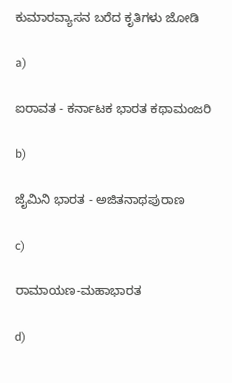ಕುಮಾರವ್ಯಾಸನ ಬರೆದ ಕೃತಿಗಳು ಜೋಡಿ

a)

ಐರಾವತ - ಕರ್ನಾಟಕ ಭಾರತ ಕಥಾಮಂಜರಿ

b)

ಜೈಮಿನಿ ಭಾರತ - ಅಜಿತನಾಥಪುರಾಣ

c)

ರಾಮಾಯಣ-ಮಹಾಭಾರತ

d)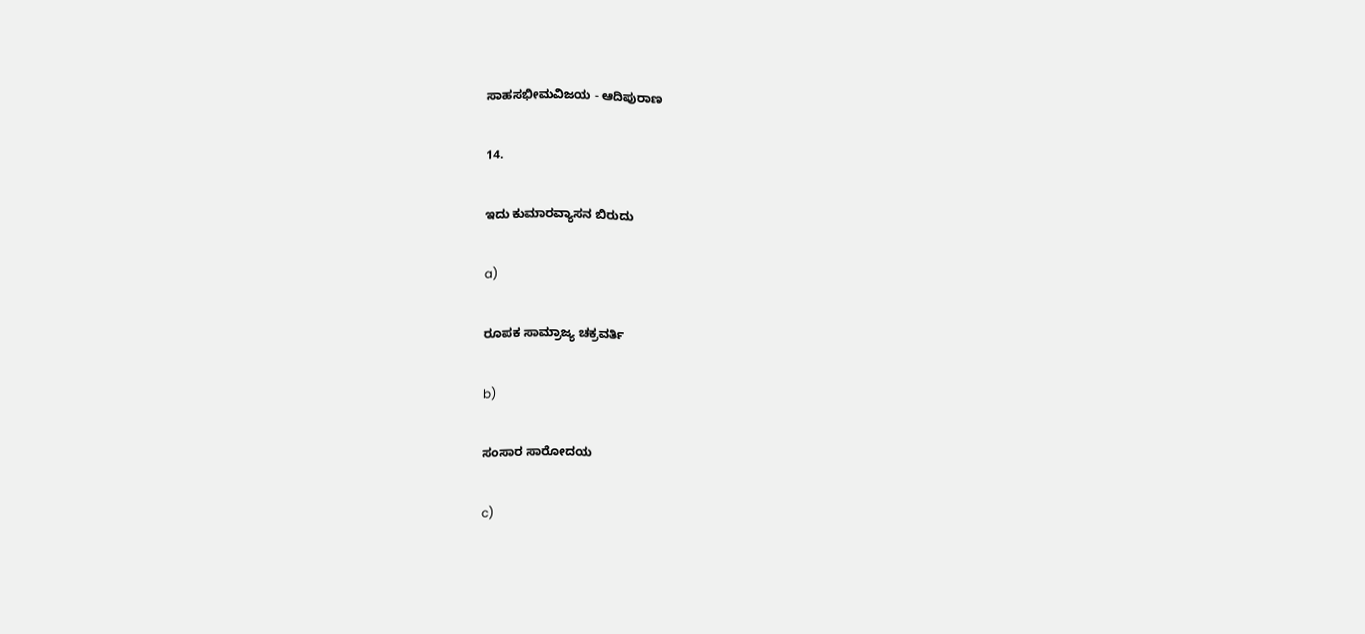ಸಾಹಸಭೀಮವಿಜಯ - ಆದಿಪುರಾಣ

14.

ಇದು ಕುಮಾರವ್ಯಾಸನ ಬಿರುದು

a)

ರೂಪಕ ಸಾಮ್ರಾಜ್ಯ ಚಕ್ರವರ್ತಿ

b)

ಸಂಸಾರ ಸಾರೋದಯ

c)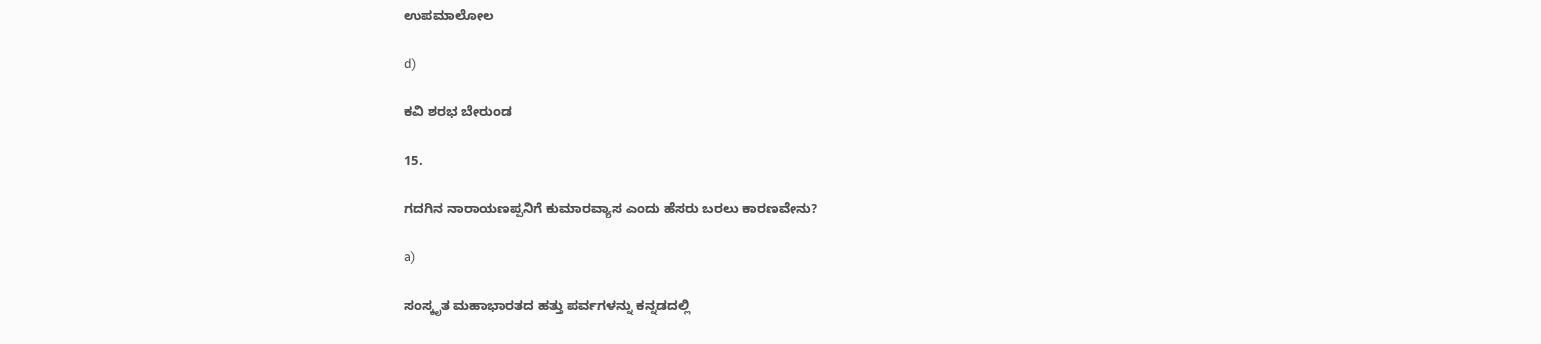ಉಪಮಾಲೋಲ

d)

ಕವಿ ಶರಭ ಬೇರುಂಡ

15.

ಗದಗಿನ ನಾರಾಯಣಪ್ಪನಿಗೆ ಕುಮಾರವ್ಯಾಸ ಎಂದು ಹೆಸರು ಬರಲು ಕಾರಣವೇನು?

a)

ಸಂಸ್ಕೃತ ಮಹಾಭಾರತದ ಹತ್ತು ಪರ್ವಗಳನ್ನು ಕನ್ನಡದಲ್ಲಿ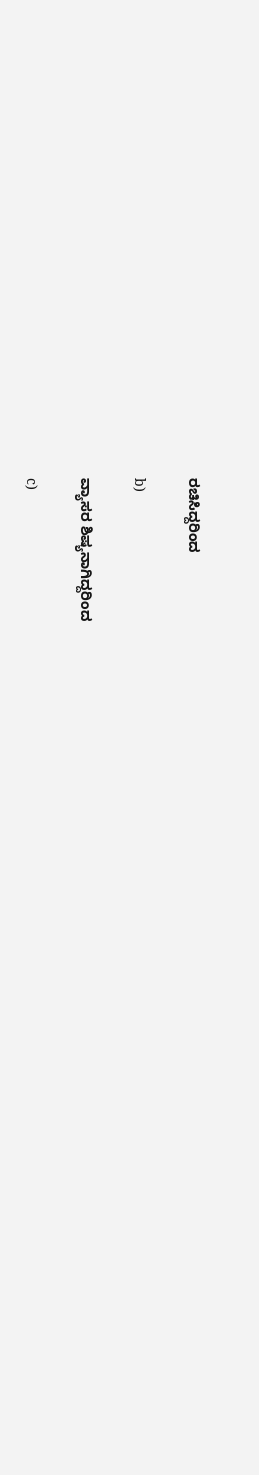ರಚಿಸಿದ್ದರಿಂದ

b)

ವ್ಯಾಸರ ಶಿಷ್ಯನಾಗಿದ್ದರಿಂದ

c)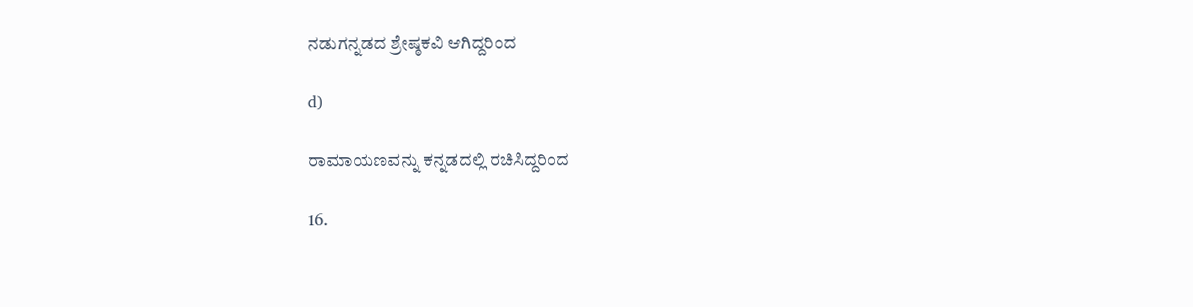ನಡುಗನ್ನಡದ ಶ್ರೇಷ್ಠಕವಿ ಆಗಿದ್ದರಿಂದ

d)

ರಾಮಾಯಣವನ್ನು ಕನ್ನಡದಲ್ಲಿ ರಚಿಸಿದ್ದರಿಂದ

16.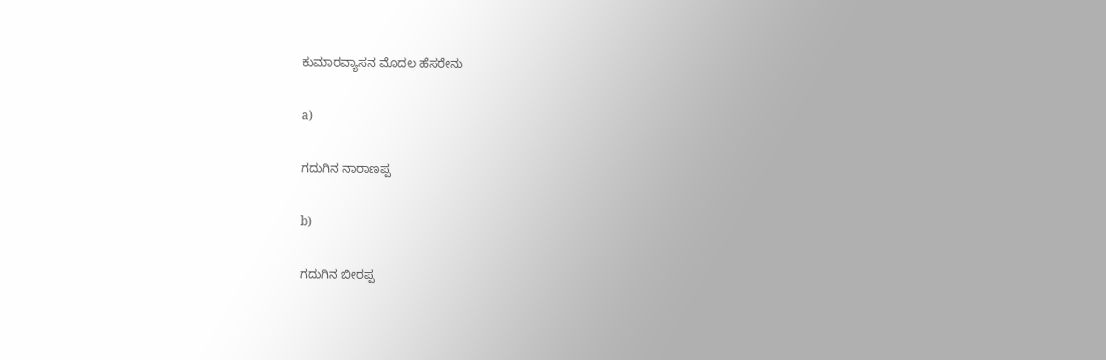ಕುಮಾರವ್ಯಾಸನ ಮೊದಲ ಹೆಸರೇನು

a)

ಗದುಗಿನ ನಾರಾಣಪ್ಪ

b)

ಗದುಗಿನ ಬೀರಪ್ಪ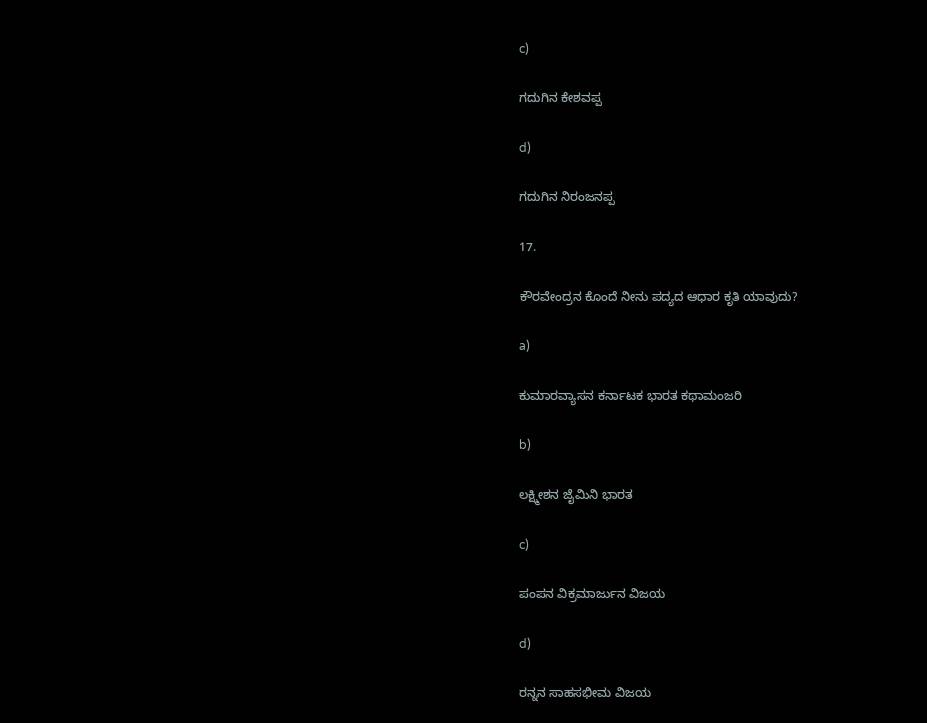c)

ಗದುಗಿನ ಕೇಶವಪ್ಪ

d)

ಗದುಗಿನ ನಿರಂಜನಪ್ಪ

17.

ಕೌರವೇಂದ್ರನ ಕೊಂದೆ ನೀನು ಪದ್ಯದ ಆಧಾರ ಕೃತಿ ಯಾವುದು?

a)

ಕುಮಾರವ್ಯಾಸನ ಕರ್ನಾಟಕ ಭಾರತ ಕಥಾಮಂಜರಿ

b)

ಲಕ್ಷ್ಮೀಶನ ಜೈಮಿನಿ ಭಾರತ

c)

ಪಂಪನ ವಿಕ್ರಮಾರ್ಜುನ ವಿಜಯ

d)

ರನ್ನನ ಸಾಹಸಭೀಮ ವಿಜಯ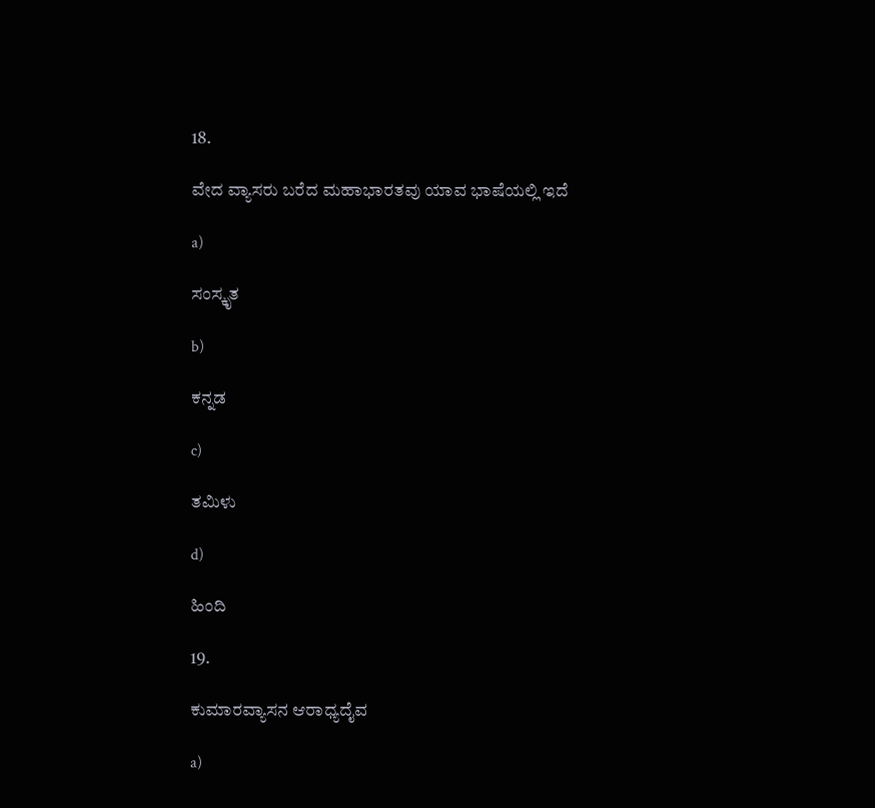18.

ವೇದ ವ್ಯಾಸರು ಬರೆದ ಮಹಾಭಾರತವು ಯಾವ ಭಾಷೆಯಲ್ಲಿ ಇದೆ

a)

ಸಂಸ್ಕೃತ

b)

ಕನ್ನಡ

c)

ತಮಿಳು

d)

ಹಿಂದಿ

19.

ಕುಮಾರವ್ಯಾಸನ ಆರಾಧ್ಯದೈವ

a)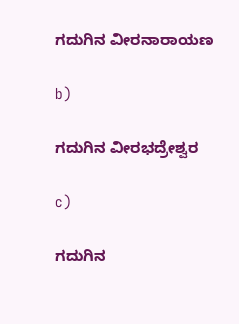ಗದುಗಿನ ವೀರನಾರಾಯಣ

b)

ಗದುಗಿನ ವೀರಭದ್ರೇಶ್ವರ

c)

ಗದುಗಿನ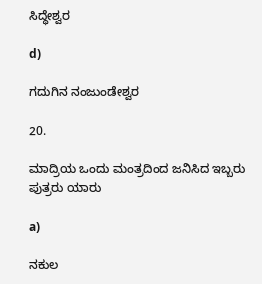ಸಿದ್ಧೇಶ್ವರ

d)

ಗದುಗಿನ ನಂಜುಂಡೇಶ್ವರ

20.

ಮಾದ್ರಿಯ ಒಂದು ಮಂತ್ರದಿಂದ ಜನಿಸಿದ ಇಬ್ಬರು ಪುತ್ರರು ಯಾರು

a)

ನಕುಲ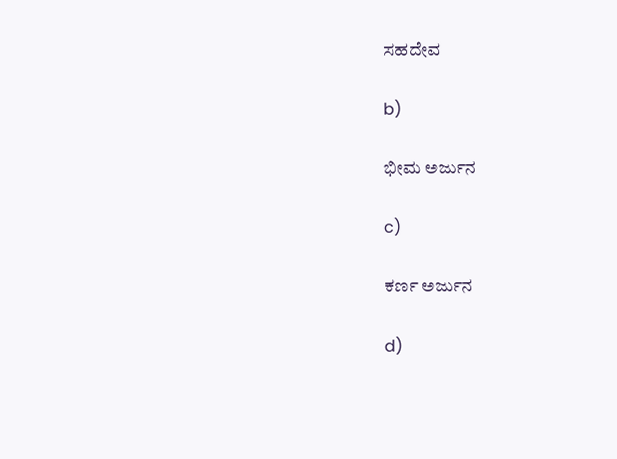ಸಹದೇವ

b)

ಭೀಮ ಅರ್ಜುನ

c)

ಕರ್ಣ ಅರ್ಜುನ

d)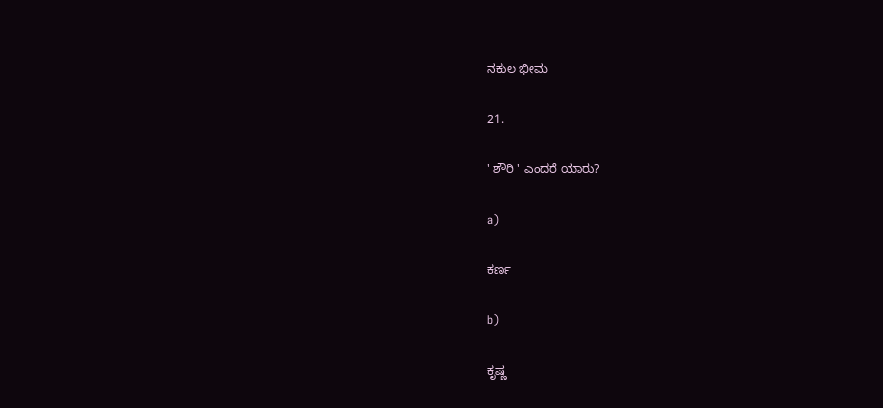ನಕುಲ ಭೀಮ

21.

' ಶೌರಿ ' ಎಂದರೆ ಯಾರು?

a)

ಕರ್ಣ

b)

ಕೃಷ್ಣ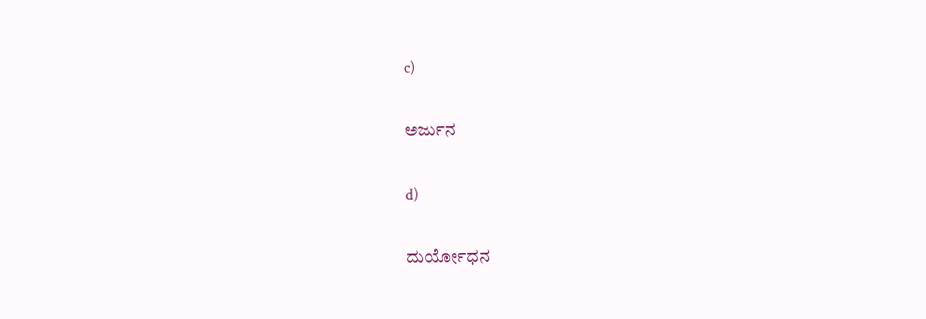c)

ಅರ್ಜುನ

d)

ದುರ್ಯೋಧನ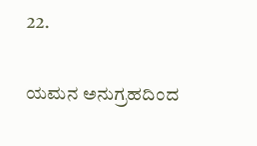22.

ಯಮನ ಅನುಗ್ರಹದಿಂದ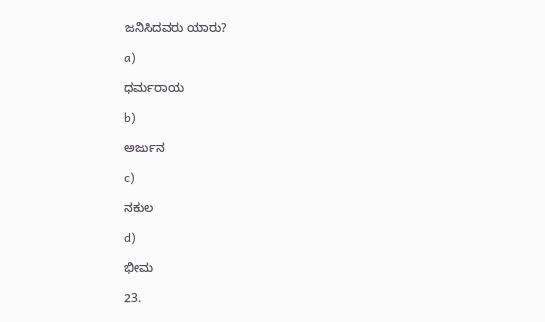ಜನಿಸಿದವರು ಯಾರು?

a)

ಧರ್ಮರಾಯ

b)

ಅರ್ಜುನ

c)

ನಕುಲ

d)

ಭೀಮ

23.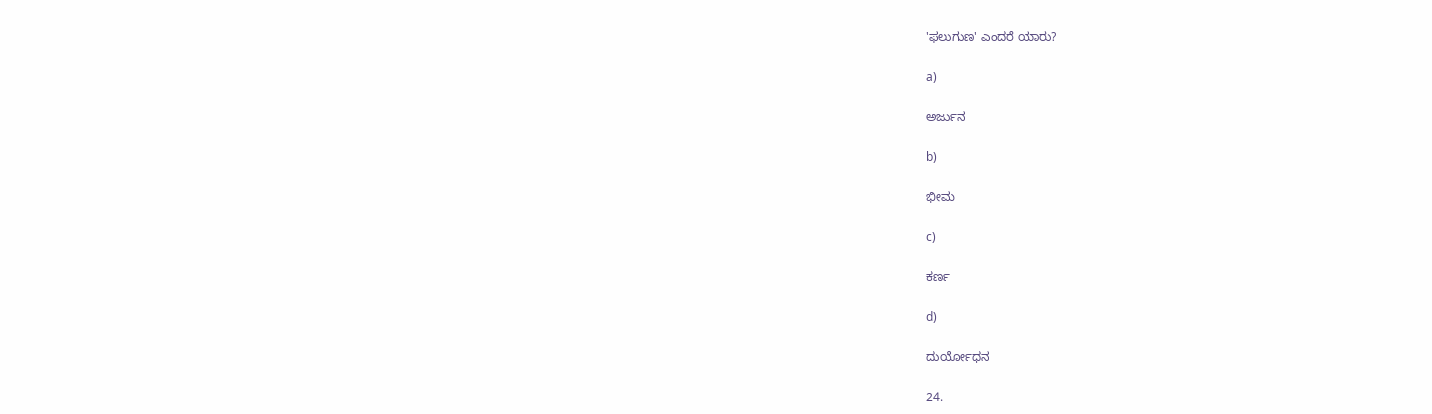'ಫಲುಗುಣ' ಎಂದರೆ ಯಾರು?

a)

ಅರ್ಜುನ

b)

ಭೀಮ

c)

ಕರ್ಣ

d)

ದುರ್ಯೋಧನ

24.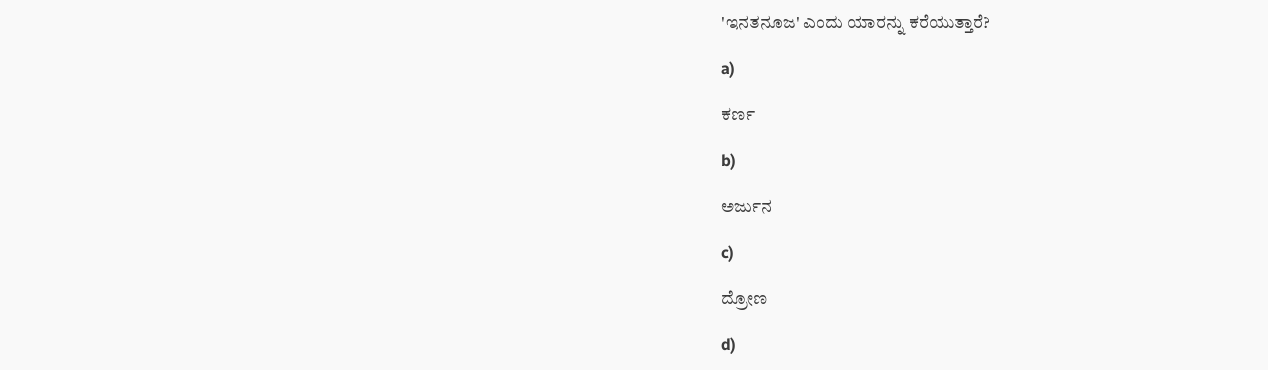'ಇನತನೂಜ' ಎಂದು ಯಾರನ್ನು ಕರೆಯುತ್ತಾರೆ?

a)

ಕರ್ಣ

b)

ಅರ್ಜುನ

c)

ದ್ರೋಣ

d)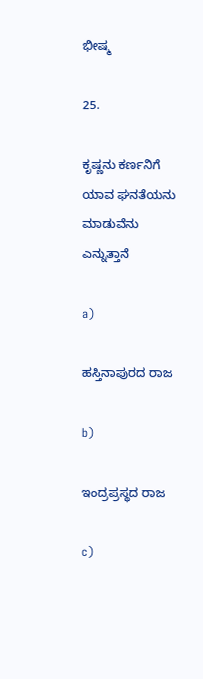ಭೀಷ್ಮ

25.

ಕೃಷ್ಣನು ಕರ್ಣನಿಗೆ ಯಾವ ಘನತೆಯನು ಮಾಡುವೆನು ಎನ್ನುತ್ತಾನೆ

a)

ಹಸ್ತಿನಾಪುರದ ರಾಜ

b)

ಇಂದ್ರಪ್ರಸ್ಥದ ರಾಜ

c)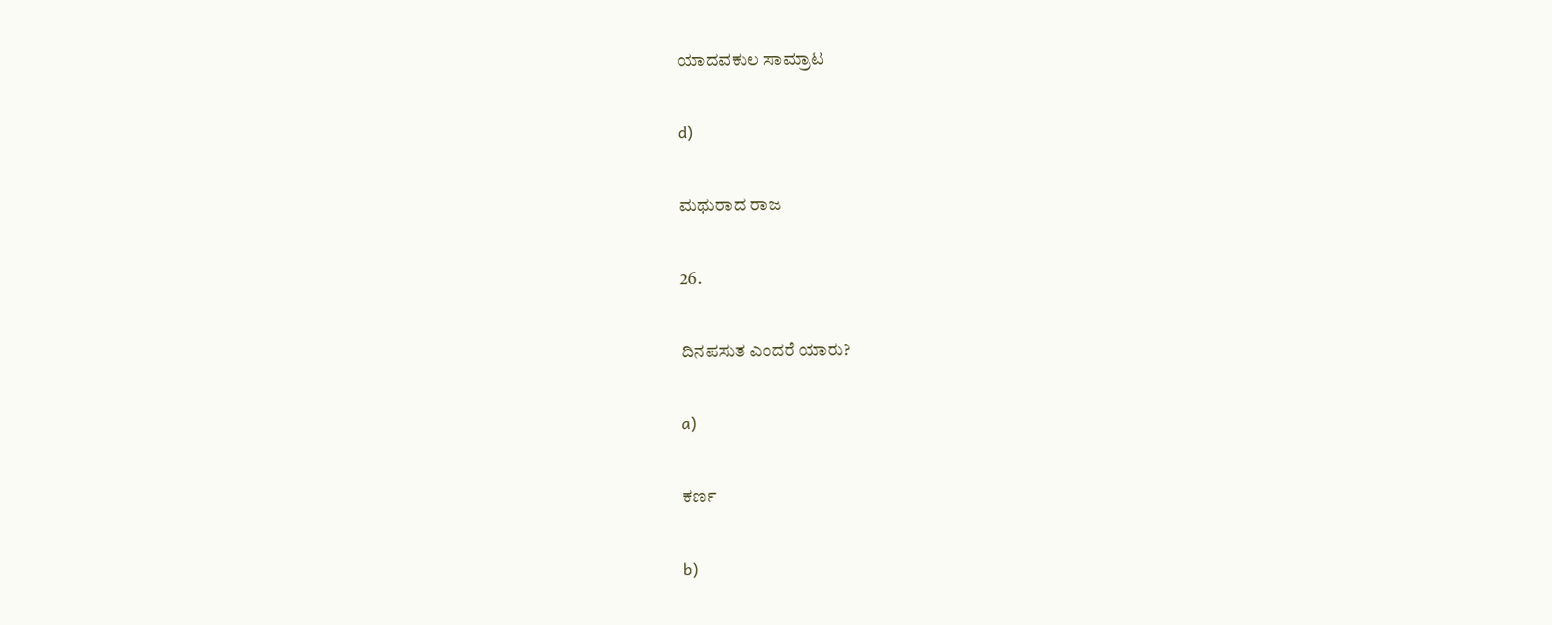ಯಾದವಕುಲ ಸಾಮ್ರಾಟ

d)

ಮಥುರಾದ ರಾಜ

26.

ದಿನಪಸುತ ಎಂದರೆ ಯಾರು?

a)

ಕರ್ಣ

b)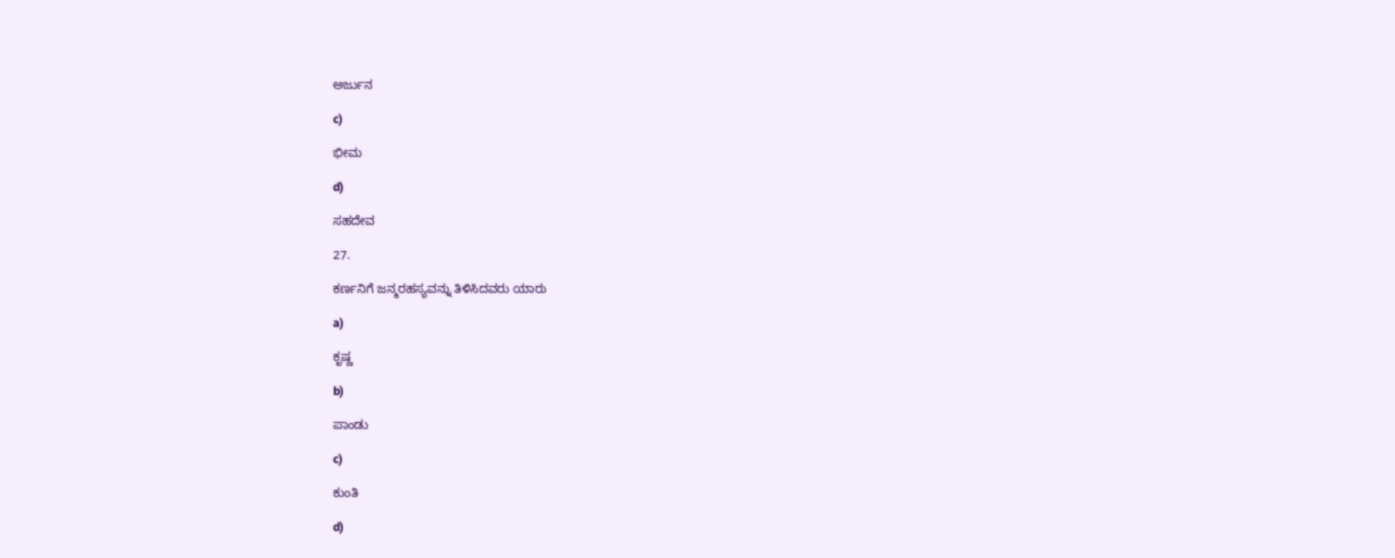ಅರ್ಜುನ

c)

ಭೀಮ

d)

ಸಹದೇವ

27.

ಕರ್ಣನಿಗೆ ಜನ್ಮರಹಸ್ಯವನ್ನು ತಿಳಿಸಿದವರು ಯಾರು

a)

ಕೃಷ್ಣ

b)

ಪಾಂಡು

c)

ಕುಂತಿ

d)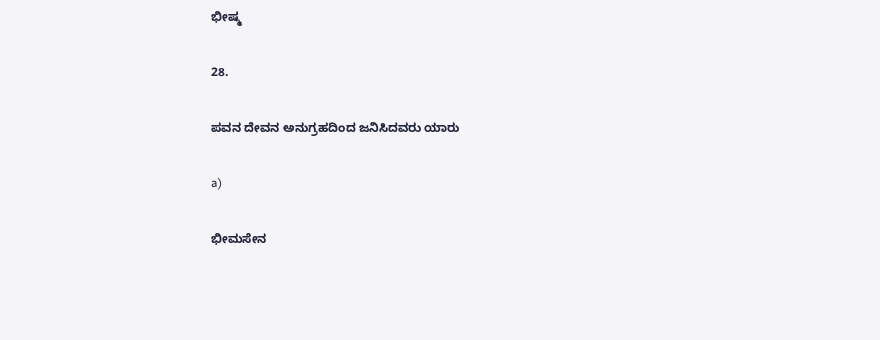ಭೀಷ್ಮ

28.

ಪವನ ದೇವನ ಅನುಗ್ರಹದಿಂದ ಜನಿಸಿದವರು ಯಾರು

a)

ಭೀಮಸೇನ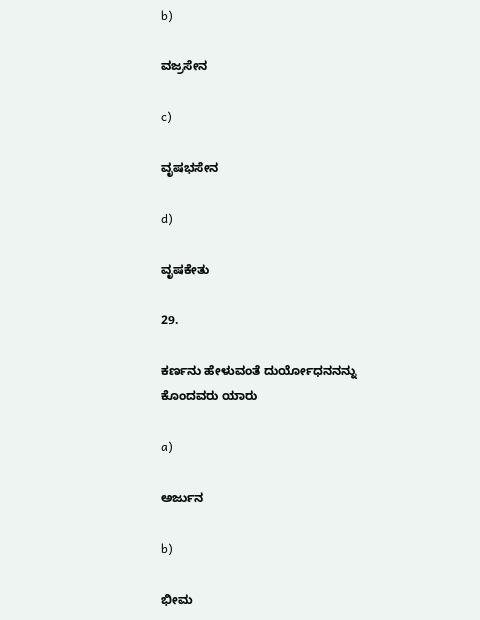b)

ವಜ್ರಸೇನ

c)

ವೃಷಭಸೇನ

d)

ವೃಷಕೇತು

29.

ಕರ್ಣನು ಹೇಳುವಂತೆ ದುರ್ಯೋಧನನನ್ನು ಕೊಂದವರು ಯಾರು

a)

ಅರ್ಜುನ

b)

ಭೀಮ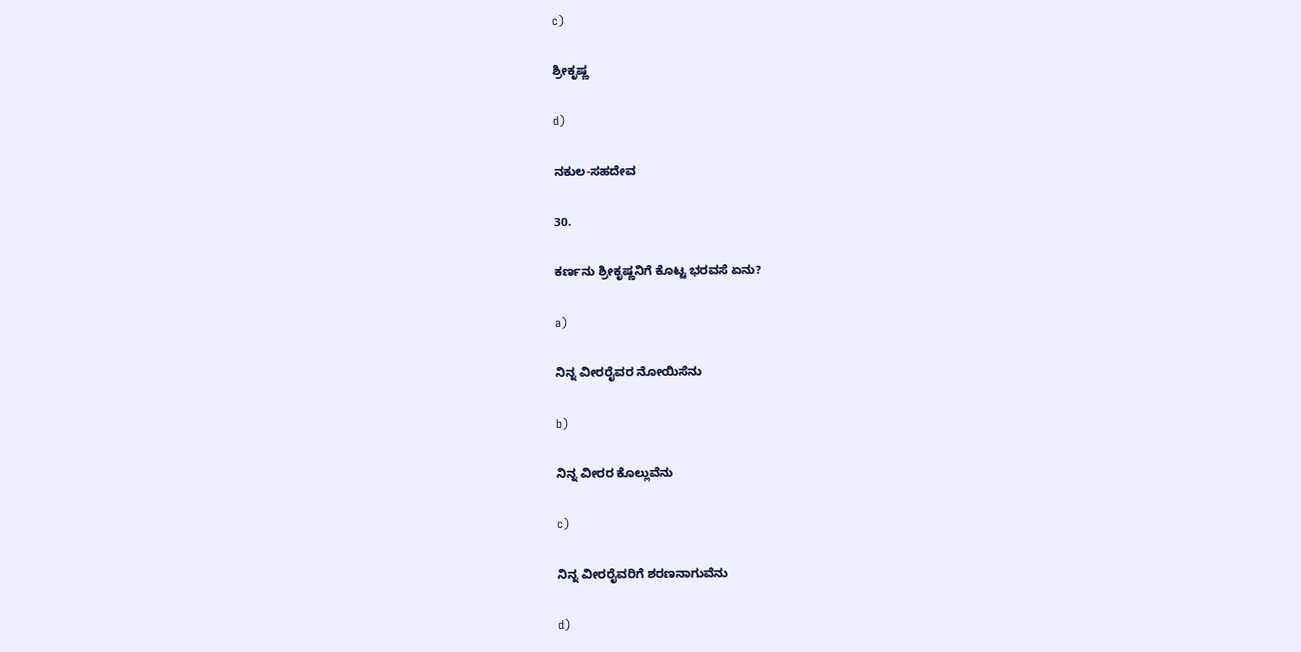c)

ಶ್ರೀಕೃಷ್ಣ

d)

ನಕುಲ-ಸಹದೇವ

30.

ಕರ್ಣನು ಶ್ರೀಕೃಷ್ಣನಿಗೆ ಕೊಟ್ಟ ಭರವಸೆ ಏನು?

a)

ನಿನ್ನ ವೀರರೈವರ ನೋಯಿಸೆನು

b)

ನಿನ್ನ ವೀರರ ಕೊಲ್ಲುವೆನು

c)

ನಿನ್ನ ವೀರರೈವರಿಗೆ ಶರಣನಾಗುವೆನು

d)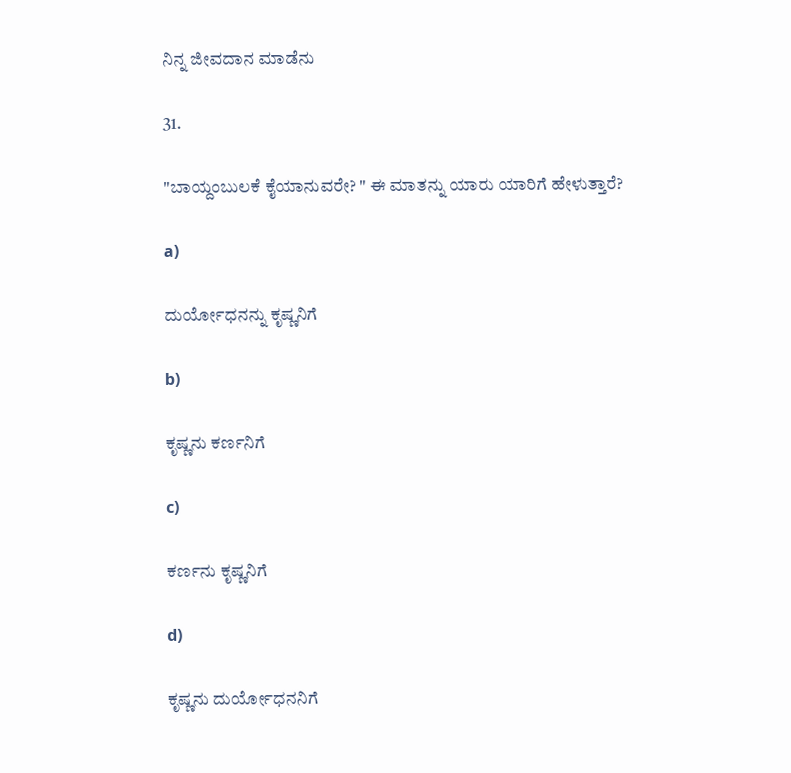ನಿನ್ನ ಜೀವದಾನ ಮಾಡೆನು

31.

"ಬಾಯ್ದಂಬುಲಕೆ ಕೈಯಾನುವರೇ? " ಈ ಮಾತನ್ನು ಯಾರು ಯಾರಿಗೆ ಹೇಳುತ್ತಾರೆ?

a)

ದುರ್ಯೋಧನನ್ನು ಕೃಷ್ಣನಿಗೆ

b)

ಕೃಷ್ಣನು ಕರ್ಣನಿಗೆ

c)

ಕರ್ಣನು ಕೃಷ್ಣನಿಗೆ

d)

ಕೃಷ್ಣನು ದುರ್ಯೋಧನನಿಗೆ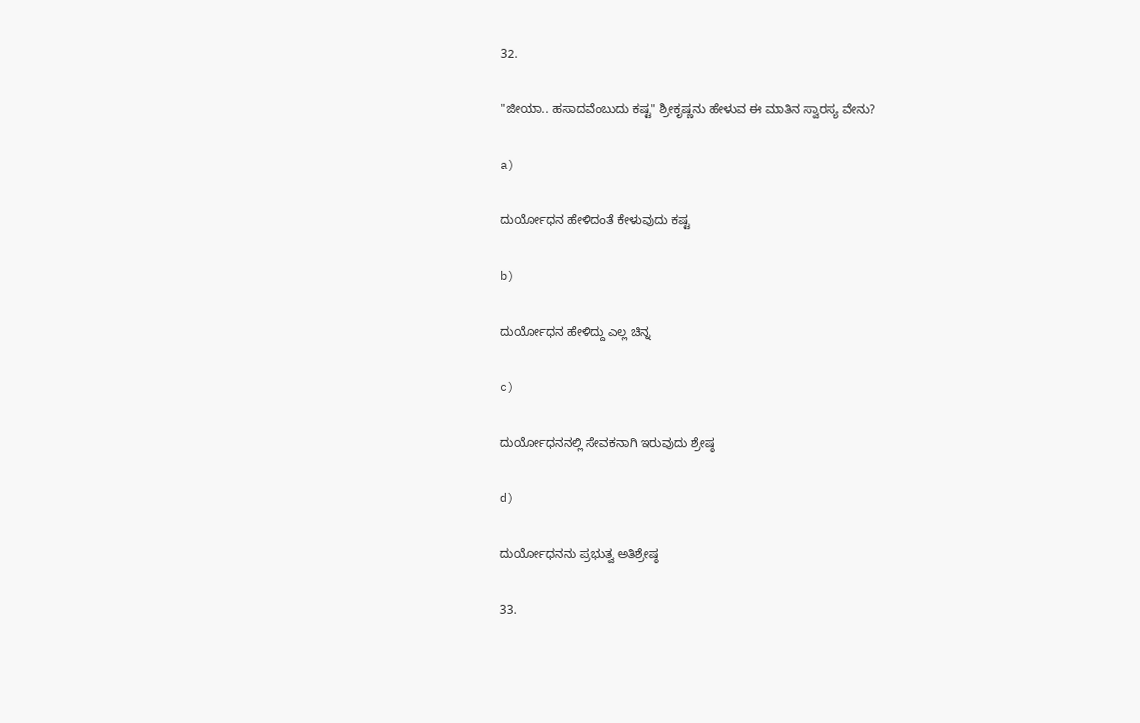32.

"ಜೀಯಾ.. ಹಸಾದವೆಂಬುದು ಕಷ್ಟ" ಶ್ರೀಕೃಷ್ಣನು ಹೇಳುವ ಈ ಮಾತಿನ ಸ್ವಾರಸ್ಯ ವೇನು?

a)

ದುರ್ಯೋಧನ ಹೇಳಿದಂತೆ ಕೇಳುವುದು ಕಷ್ಟ

b)

ದುರ್ಯೋಧನ ಹೇಳಿದ್ದು ಎಲ್ಲ ಚಿನ್ನ

c)

ದುರ್ಯೋಧನನಲ್ಲಿ ಸೇವಕನಾಗಿ ಇರುವುದು ಶ್ರೇಷ್ಠ

d)

ದುರ್ಯೋಧನನು ಪ್ರಭುತ್ವ ಅತಿಶ್ರೇಷ್ಠ

33.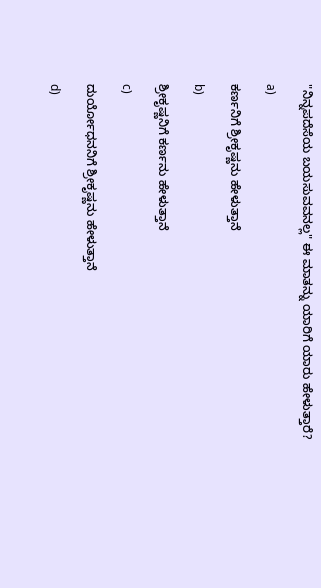"ನಿನ್ನಪದೆಸೆಯ ಬಯಸುವವನಲ್ಲ" ಈ ಮಾತನ್ನು ಯಾರಿಗೆ ಯಾರು ಹೇಳುತ್ತಾರೆ?

a)

ಕರ್ಣನಿಗೆ ಶ್ರೀಕೃಷ್ಣನು ಹೇಳುತ್ತಾನೆ

b)

ಶ್ರೀಕೃಷ್ಣನಿಗೆ ಕರ್ಣನು ಹೇಳುತ್ತಾನೆ

c)

ದುರ್ಯೋಧನನಿಗೆ ಶ್ರೀಕೃಷ್ಣನು ಹೇಳುತ್ತಾನೆ

d)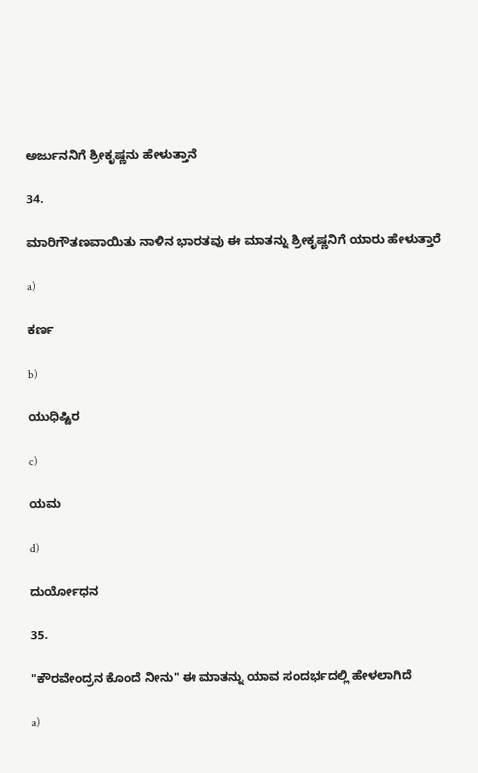ಅರ್ಜುನನಿಗೆ ಶ್ರೀಕೃಷ್ಣನು ಹೇಳುತ್ತಾನೆ

34.

ಮಾರಿಗೌತಣವಾಯಿತು ನಾಳಿನ ಭಾರತವು ಈ ಮಾತನ್ನು ಶ್ರೀಕೃಷ್ಣನಿಗೆ ಯಾರು ಹೇಳುತ್ತಾರೆ

a)

ಕರ್ಣ

b)

ಯುಧಿಷ್ಟಿರ

c)

ಯಮ

d)

ದುರ್ಯೋಧನ

35.

"ಕೌರವೇಂದ್ರನ ಕೊಂದೆ ನೀನು" ಈ ಮಾತನ್ನು ಯಾವ ಸಂದರ್ಭದಲ್ಲಿ ಹೇಳಲಾಗಿದೆ

a)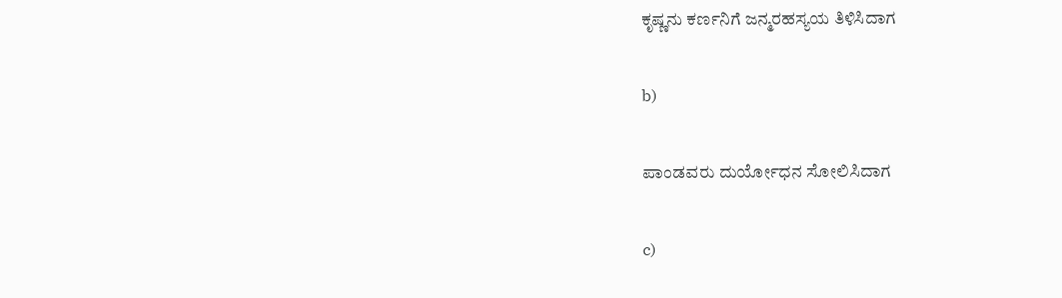ಕೃಷ್ಣನು ಕರ್ಣನಿಗೆ ಜನ್ಮರಹಸ್ಯಯ ತಿಳಿಸಿದಾಗ

b)

ಪಾಂಡವರು ದುರ್ಯೋಧನ ಸೋಲಿಸಿದಾಗ

c)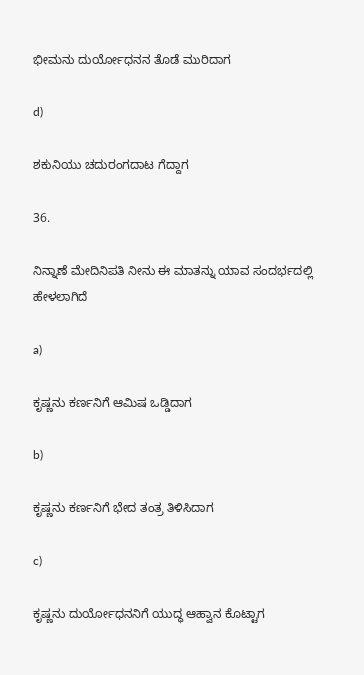ಭೀಮನು ದುರ್ಯೋಧನನ ತೊಡೆ ಮುರಿದಾಗ

d)

ಶಕುನಿಯು ಚದುರಂಗದಾಟ ಗೆದ್ದಾಗ

36.

ನಿನ್ನಾಣೆ ಮೇದಿನಿಪತಿ ನೀನು ಈ ಮಾತನ್ನು ಯಾವ ಸಂದರ್ಭದಲ್ಲಿ ಹೇಳಲಾಗಿದೆ

a)

ಕೃಷ್ಣನು ಕರ್ಣನಿಗೆ ಆಮಿಷ ಒಡ್ಡಿದಾಗ

b)

ಕೃಷ್ಣನು ಕರ್ಣನಿಗೆ ಭೇದ ತಂತ್ರ ತಿಳಿಸಿದಾಗ

c)

ಕೃಷ್ಣನು ದುರ್ಯೋಧನನಿಗೆ ಯುದ್ಧ ಆಹ್ವಾನ ಕೊಟ್ಟಾಗ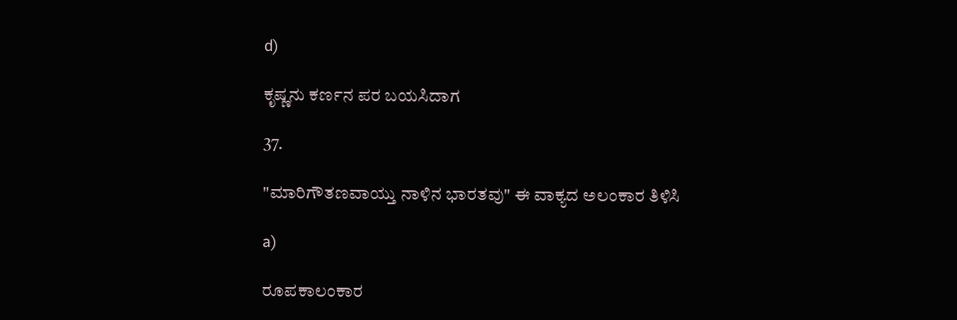d)

ಕೃಷ್ಣನು ಕರ್ಣನ ಪರ ಬಯಸಿದಾಗ

37.

"ಮಾರಿಗೌತಣವಾಯ್ತು ನಾಳಿನ ಭಾರತವು" ಈ ವಾಕ್ಯದ ಅಲಂಕಾರ ತಿಳಿಸಿ

a)

ರೂಪಕಾಲಂಕಾರ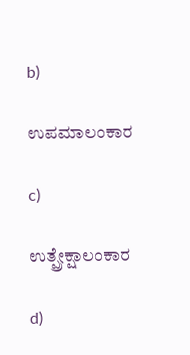b)

ಉಪಮಾಲಂಕಾರ

c)

ಉತ್ಪ್ರೇಕ್ಷಾಲಂಕಾರ

d)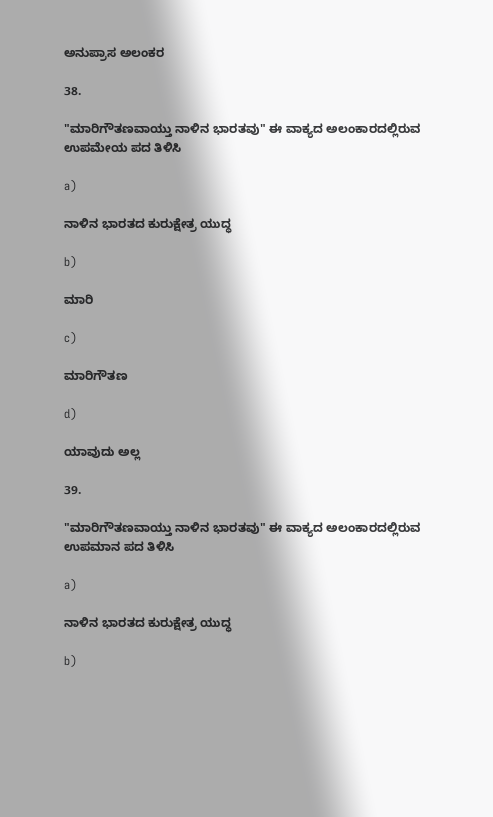ಅನುಪ್ರಾಸ ಅಲಂಕರ

38.

"ಮಾರಿಗೌತಣವಾಯ್ತು ನಾಳಿನ ಭಾರತವು" ಈ ವಾಕ್ಯದ ಅಲಂಕಾರದಲ್ಲಿರುವ ಉಪಮೇಯ ಪದ ತಿಳಿಸಿ

a)

ನಾಳಿನ ಭಾರತದ ಕುರುಕ್ಷೇತ್ರ ಯುದ್ಧ

b)

ಮಾರಿ

c)

ಮಾರಿಗೌತಣ

d)

ಯಾವುದು ಅಲ್ಲ

39.

"ಮಾರಿಗೌತಣವಾಯ್ತು ನಾಳಿನ ಭಾರತವು" ಈ ವಾಕ್ಯದ ಅಲಂಕಾರದಲ್ಲಿರುವ ಉಪಮಾನ ಪದ ತಿಳಿಸಿ

a)

ನಾಳಿನ ಭಾರತದ ಕುರುಕ್ಷೇತ್ರ ಯುದ್ಧ

b)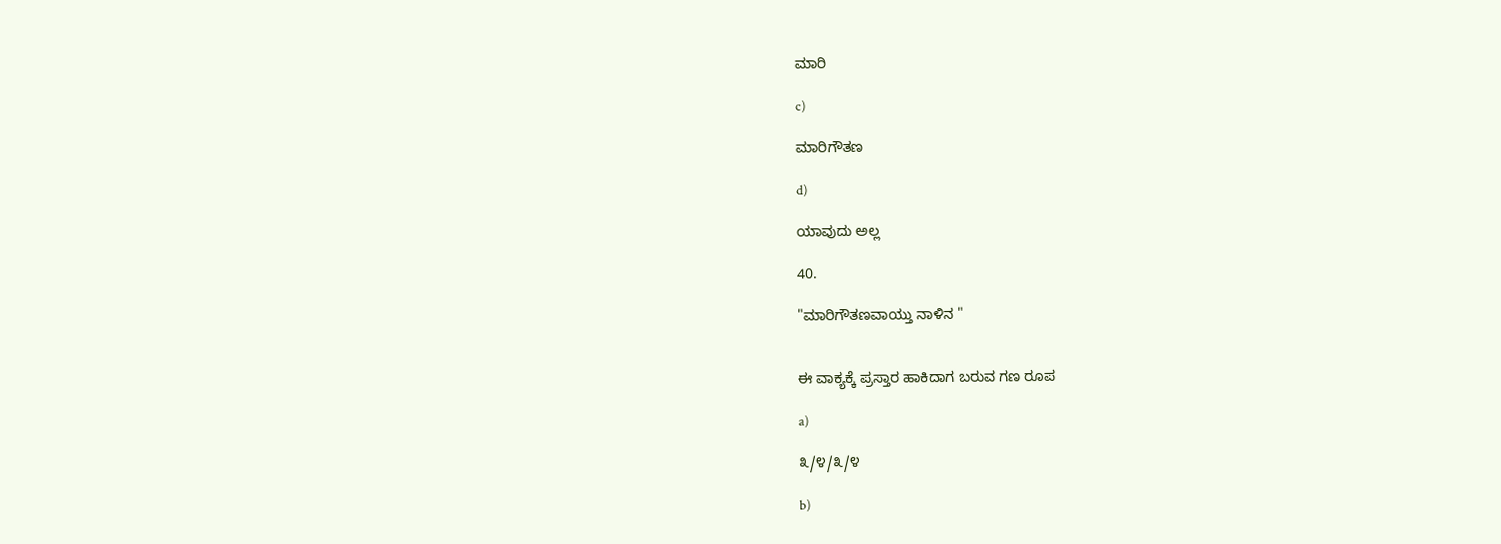ಮಾರಿ

c)

ಮಾರಿಗೌತಣ

d)

ಯಾವುದು ಅಲ್ಲ

40.

"ಮಾರಿಗೌತಣವಾಯ್ತು ನಾಳಿನ "


ಈ ವಾಕ್ಯಕ್ಕೆ ಪ್ರಸ್ತಾರ ಹಾಕಿದಾಗ ಬರುವ ಗಣ ರೂಪ

a)

೩/೪/೩/೪

b)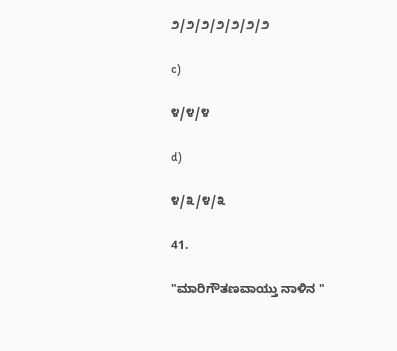೨/೨/೨/೨/೨/೨/೨

c)

೪/೪/೪

d)

೪/೩/೪/೩

41.

"ಮಾರಿಗೌತಣವಾಯ್ತು ನಾಳಿನ "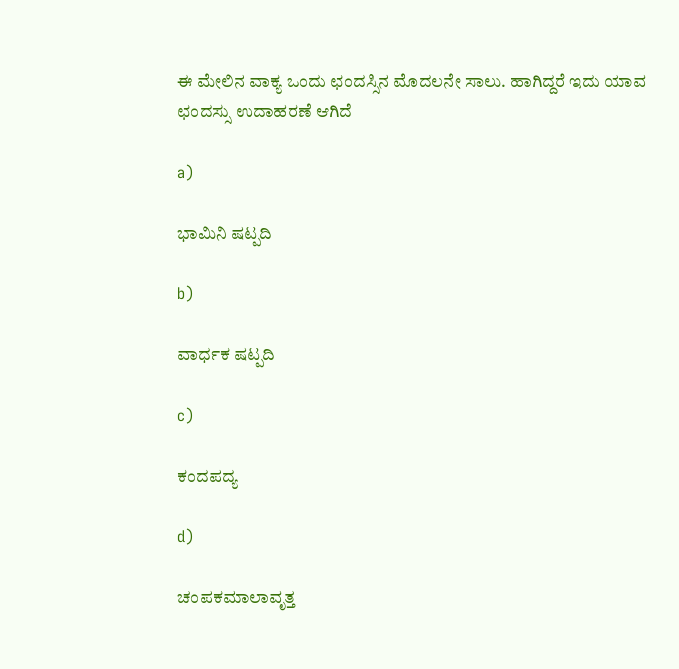ಈ ಮೇಲಿನ ವಾಕ್ಯ ಒಂದು ಛಂದಸ್ಸಿನ ಮೊದಲನೇ ಸಾಲು. ಹಾಗಿದ್ದರೆ ಇದು ಯಾವ ಛಂದಸ್ಸು ಉದಾಹರಣೆ ಆಗಿದೆ

a)

ಭಾಮಿನಿ ಷಟ್ಪದಿ

b)

ವಾರ್ಧಕ ಷಟ್ಪದಿ

c)

ಕಂದಪದ್ಯ

d)

ಚಂಪಕಮಾಲಾವೃತ್ತ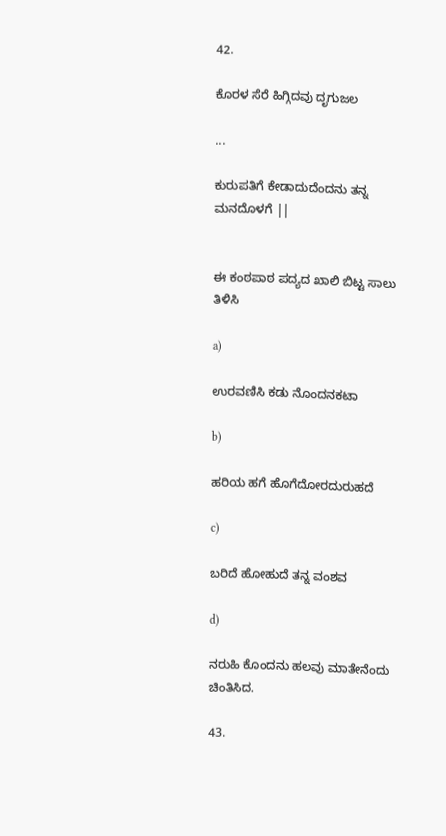42.

ಕೊರಳ ಸೆರೆ ಹಿಗ್ಗಿದವು ದೃಗುಜಲ

...

ಕುರುಪತಿಗೆ ಕೇಡಾದುದೆಂದನು ತನ್ನ ಮನದೊಳಗೆ ||


ಈ ಕಂಠಪಾಠ ಪದ್ಯದ ಖಾಲಿ ಬಿಟ್ಟ ಸಾಲು ತಿಳಿಸಿ

a)

ಉರವಣಿಸಿ ಕಡು ನೊಂದನಕಟಾ

b)

ಹರಿಯ ಹಗೆ ಹೊಗೆದೋರದುರುಹದೆ

c)

ಬರಿದೆ ಹೋಹುದೆ ತನ್ನ ವಂಶವ

d)

ನರುಹಿ ಕೊಂದನು ಹಲವು ಮಾತೇನೆಂದು ಚಿಂತಿಸಿದ.

43.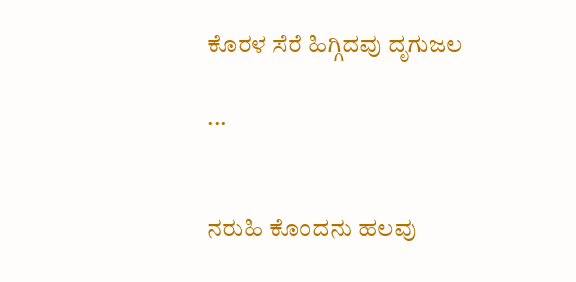ಕೊರಳ ಸೆರೆ ಹಿಗ್ಗಿದವು ದೃಗುಜಲ

...


ನರುಹಿ ಕೊಂದನು ಹಲವು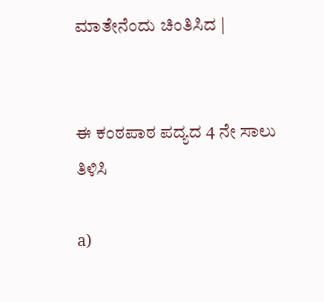ಮಾತೇನೆಂದು ಚಿಂತಿಸಿದ |


ಈ ಕಂಠಪಾಠ ಪದ್ಯದ 4 ನೇ ಸಾಲು ತಿಳಿಸಿ

a)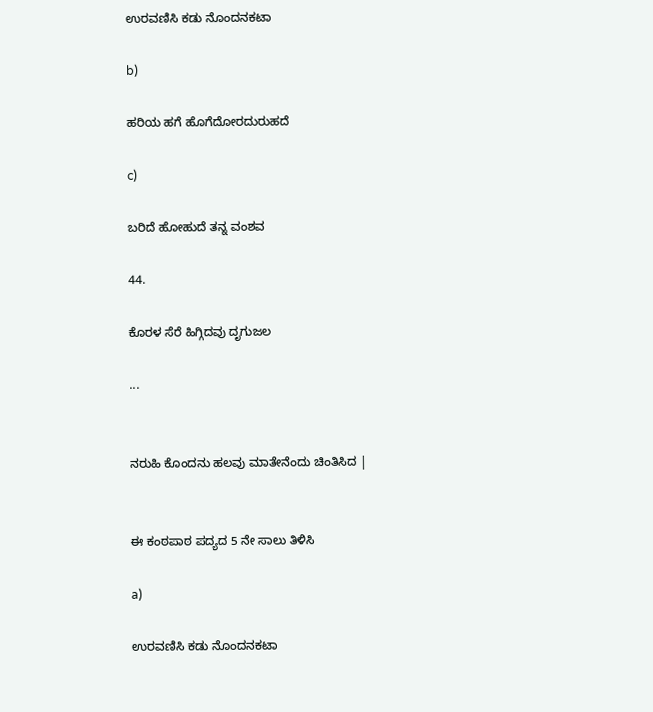ಉರವಣಿಸಿ ಕಡು ನೊಂದನಕಟಾ

b)

ಹರಿಯ ಹಗೆ ಹೊಗೆದೋರದುರುಹದೆ

c)

ಬರಿದೆ ಹೋಹುದೆ ತನ್ನ ವಂಶವ

44.

ಕೊರಳ ಸೆರೆ ಹಿಗ್ಗಿದವು ದೃಗುಜಲ

...


ನರುಹಿ ಕೊಂದನು ಹಲವು ಮಾತೇನೆಂದು ಚಿಂತಿಸಿದ |


ಈ ಕಂಠಪಾಠ ಪದ್ಯದ 5 ನೇ ಸಾಲು ತಿಳಿಸಿ

a)

ಉರವಣಿಸಿ ಕಡು ನೊಂದನಕಟಾ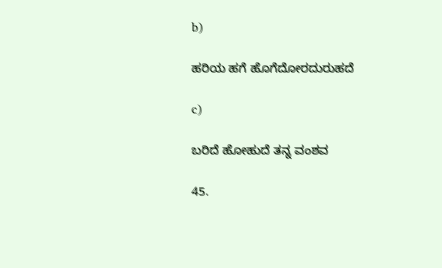b)

ಹರಿಯ ಹಗೆ ಹೊಗೆದೋರದುರುಹದೆ

c)

ಬರಿದೆ ಹೋಹುದೆ ತನ್ನ ವಂಶವ

45.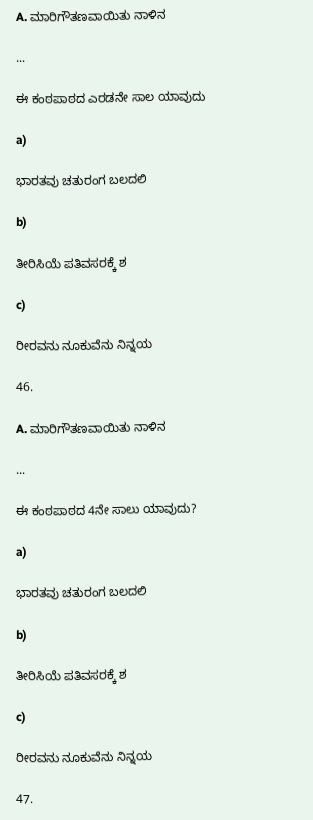A. ಮಾರಿಗೌತಣವಾಯಿತು ನಾಳಿನ

...

ಈ ಕಂಠಪಾಠದ ಎರಡನೇ ಸಾಲ ಯಾವುದು

a)

ಭಾರತವು ಚತುರಂಗ ಬಲದಲಿ

b)

ತೀರಿಸಿಯೆ ಪತಿವಸರಕ್ಕೆ ಶ

c)

ರೀರವನು ನೂಕುವೆನು ನಿನ್ನಯ

46.

A. ಮಾರಿಗೌತಣವಾಯಿತು ನಾಳಿನ

...

ಈ ಕಂಠಪಾಠದ 4ನೇ ಸಾಲು ಯಾವುದು?

a)

ಭಾರತವು ಚತುರಂಗ ಬಲದಲಿ

b)

ತೀರಿಸಿಯೆ ಪತಿವಸರಕ್ಕೆ ಶ

c)

ರೀರವನು ನೂಕುವೆನು ನಿನ್ನಯ

47.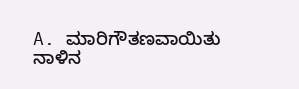A. ಮಾರಿಗೌತಣವಾಯಿತು ನಾಳಿನ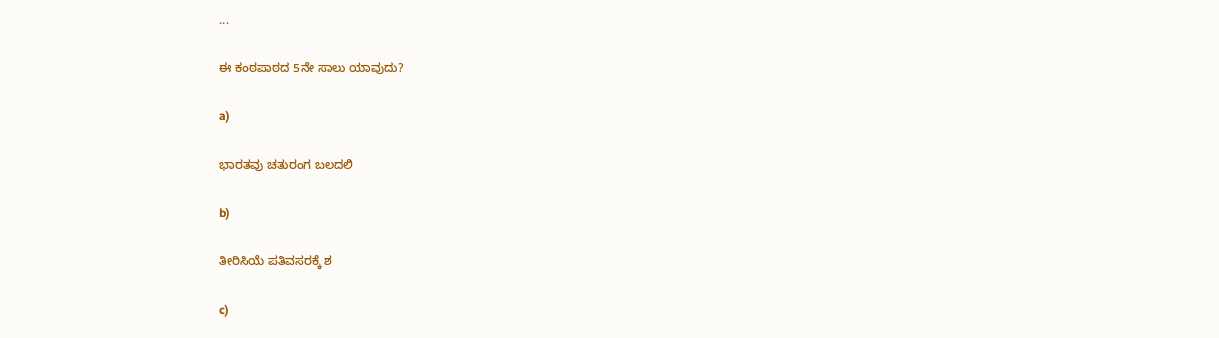...

ಈ ಕಂಠಪಾಠದ 5ನೇ ಸಾಲು ಯಾವುದು?

a)

ಭಾರತವು ಚತುರಂಗ ಬಲದಲಿ

b)

ತೀರಿಸಿಯೆ ಪತಿವಸರಕ್ಕೆ ಶ

c)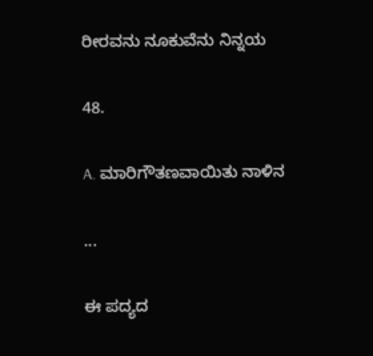ರೀರವನು ನೂಕುವೆನು ನಿನ್ನಯ

48.

A. ಮಾರಿಗೌತಣವಾಯಿತು ನಾಳಿನ

...

ಈ ಪದ್ಯದ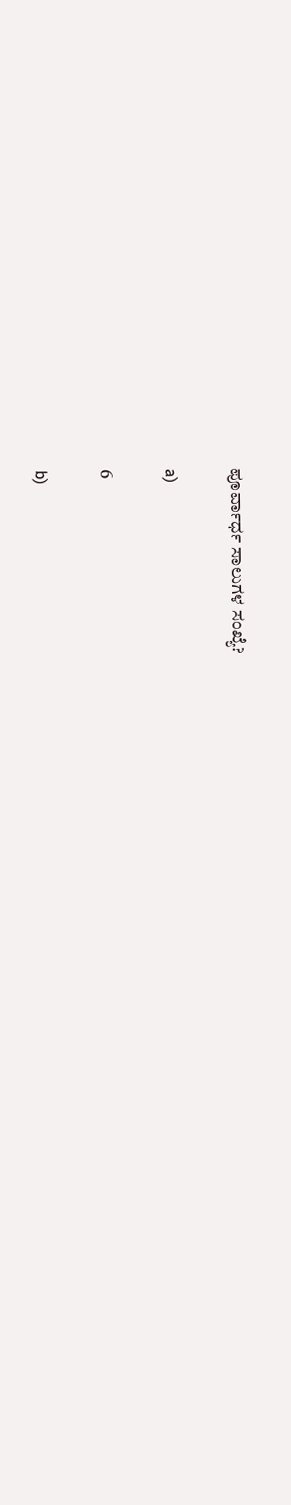ಪೂರ್ವಾರ್ಧ ಸಾಲುಗಳ ಸಂಖ್ಯೆ?

a)

6

b)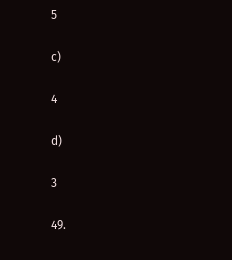5

c)

4

d)

3

49.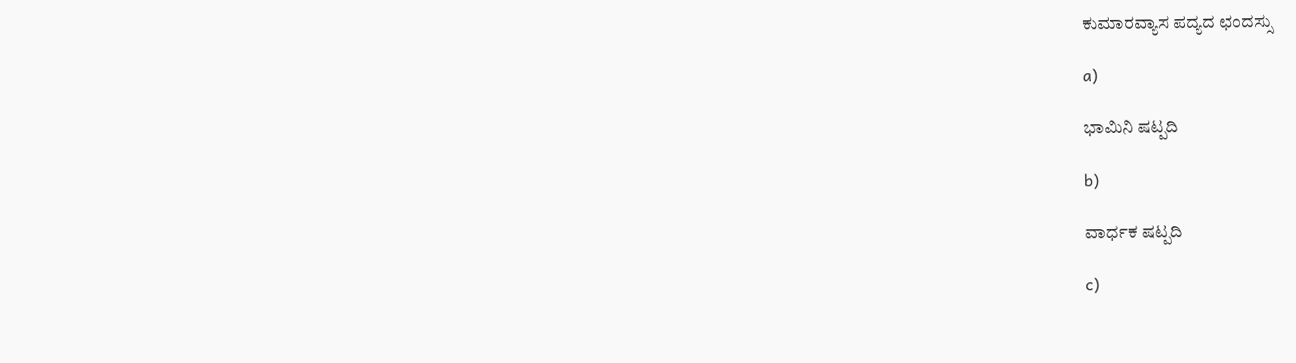ಕುಮಾರವ್ಯಾಸ ಪದ್ಯದ ಛಂದಸ್ಸು

a)

ಭಾಮಿನಿ ಷಟ್ಪದಿ

b)

ವಾರ್ಧಕ ಷಟ್ಪದಿ

c)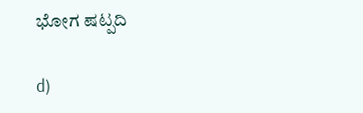ಭೋಗ ಷಟ್ಪದಿ

d)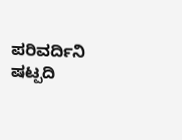ಪರಿವರ್ದಿನಿ ಷಟ್ಪದಿ